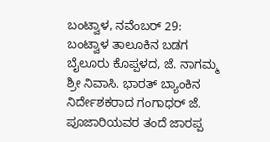ಬಂಟ್ವಾಳ, ನವೆಂಬರ್ 29:
ಬಂಟ್ವಾಳ ತಾಲೂಕಿನ ಬಡಗ ಬೈಲೂರು ಕೊಪ್ಪಳದ, ಜೆ. ನಾಗಮ್ಮ ಶ್ರೀ ನಿವಾಸಿ. ಭಾರತ್ ಬ್ಯಾಂಕಿನ ನಿರ್ದೇಶಕರಾದ ಗಂಗಾಧರ್ ಜೆ. ಪೂಜಾರಿಯವರ ತಂದೆ ಜಾರಪ್ಪ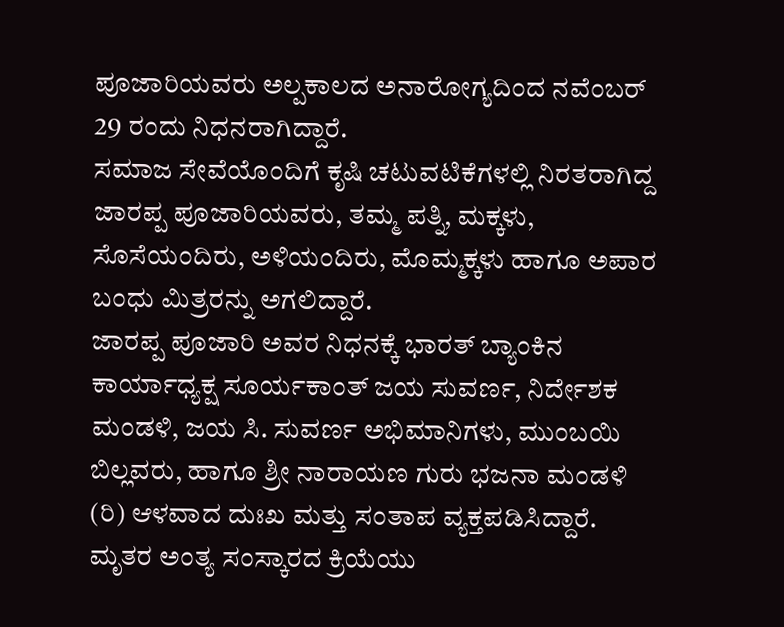ಪೂಜಾರಿಯವರು ಅಲ್ಪಕಾಲದ ಅನಾರೋಗ್ಯದಿಂದ ನವೆಂಬರ್ 29 ರಂದು ನಿಧನರಾಗಿದ್ದಾರೆ.
ಸಮಾಜ ಸೇವೆಯೊಂದಿಗೆ ಕೃಷಿ ಚಟುವಟಿಕೆಗಳಲ್ಲಿ ನಿರತರಾಗಿದ್ದ ಜಾರಪ್ಪ ಪೂಜಾರಿಯವರು, ತಮ್ಮ ಪತ್ನಿ, ಮಕ್ಕಳು, ಸೊಸೆಯಂದಿರು, ಅಳಿಯಂದಿರು, ಮೊಮ್ಮಕ್ಕಳು ಹಾಗೂ ಅಪಾರ ಬಂಧು ಮಿತ್ರರನ್ನು ಅಗಲಿದ್ದಾರೆ.
ಜಾರಪ್ಪ ಪೂಜಾರಿ ಅವರ ನಿಧನಕ್ಕೆ ಭಾರತ್ ಬ್ಯಾಂಕಿನ ಕಾರ್ಯಾಧ್ಯಕ್ಷ ಸೂರ್ಯಕಾಂತ್ ಜಯ ಸುವರ್ಣ, ನಿರ್ದೇಶಕ ಮಂಡಳಿ, ಜಯ ಸಿ. ಸುವರ್ಣ ಅಭಿಮಾನಿಗಳು, ಮುಂಬಯಿ ಬಿಲ್ಲವರು, ಹಾಗೂ ಶ್ರೀ ನಾರಾಯಣ ಗುರು ಭಜನಾ ಮಂಡಳಿ (ರಿ) ಆಳವಾದ ದುಃಖ ಮತ್ತು ಸಂತಾಪ ವ್ಯಕ್ತಪಡಿಸಿದ್ದಾರೆ.
ಮೃತರ ಅಂತ್ಯ ಸಂಸ್ಕಾರದ ಕ್ರಿಯೆಯು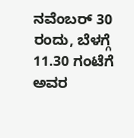ನವೆಂಬರ್ 30 ರಂದು, ಬೆಳಗ್ಗೆ 11.30 ಗಂಟೆಗೆ ಅವರ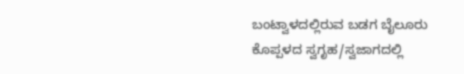ಬಂಟ್ವಾಳದಲ್ಲಿರುವ ಬಡಗ ಬೈಲೂರು ಕೊಪ್ಪಳದ ಸ್ವಗೃಹ/ಸ್ವಜಾಗದಲ್ಲಿ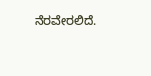ನೆರವೇರಲಿದೆ.